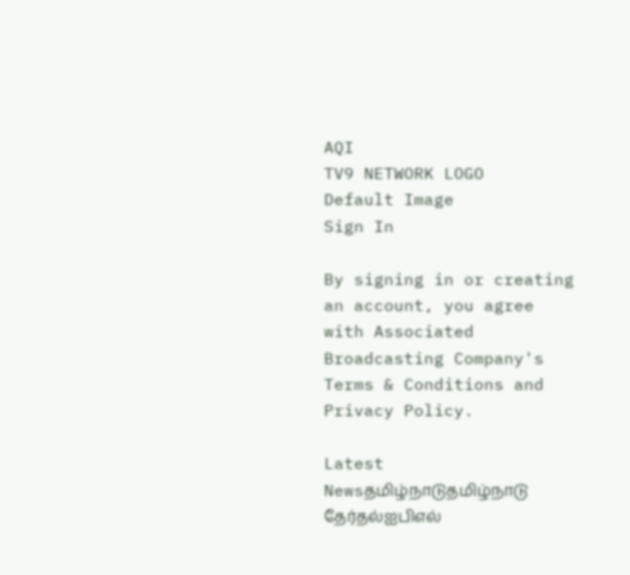AQI
TV9 NETWORK LOGO
Default Image
Sign In

By signing in or creating an account, you agree with Associated Broadcasting Company's Terms & Conditions and Privacy Policy.

Latest Newsதமிழ்நாடுதமிழ்நாடு தேர்தல்ஐபிஎல்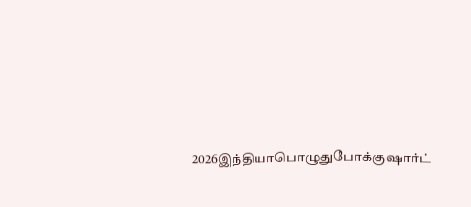2026இந்தியாபொழுதுபோக்குஷார்ட்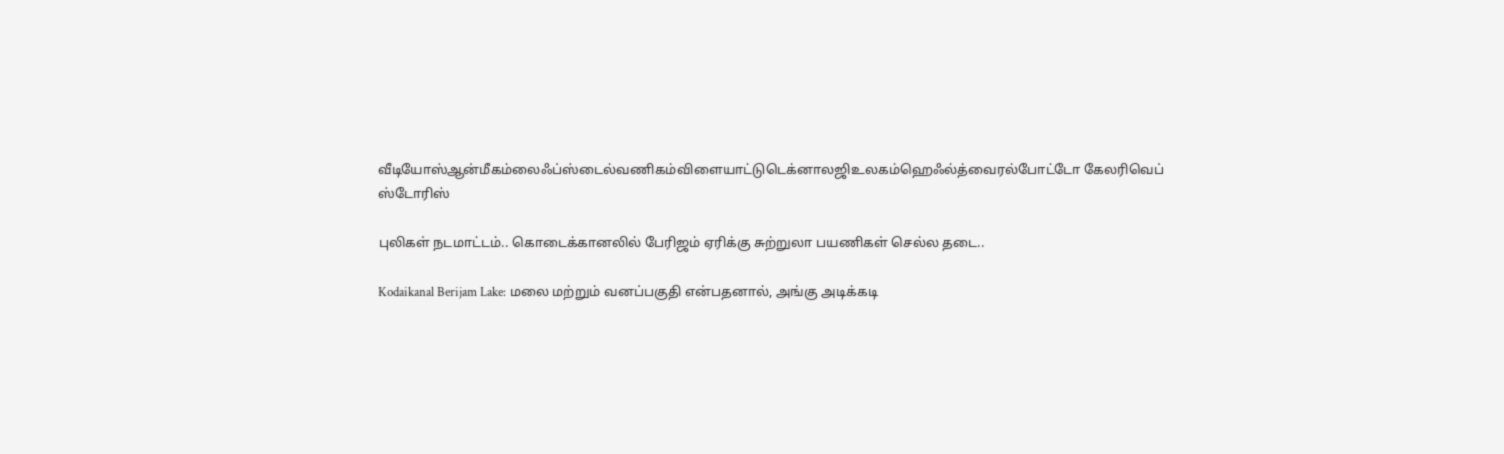வீடியோஸ்ஆன்மீகம்லைஃப்ஸ்டைல்வணிகம்விளையாட்டுடெக்னாலஜிஉலகம்ஹெஃல்த்வைரல்போட்டோ கேலரிவெப் ஸ்டோரிஸ்

புலிகள் நடமாட்டம்.. கொடைக்கானலில் பேரிஜம் ஏரிக்கு சுற்றுலா பயணிகள் செல்ல தடை..

Kodaikanal Berijam Lake: மலை மற்றும் வனப்பகுதி என்பதனால், அங்கு அடிக்கடி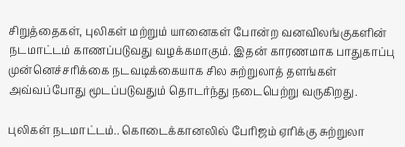சிறுத்தைகள், புலிகள் மற்றும் யானைகள் போன்ற வனவிலங்குகளின் நடமாட்டம் காணப்படுவது வழக்கமாகும். இதன் காரணமாக பாதுகாப்பு முன்னெச்சரிக்கை நடவடிக்கையாக சில சுற்றுலாத் தளங்கள் அவ்வப்போது மூடப்படுவதும் தொடர்ந்து நடைபெற்று வருகிறது.

புலிகள் நடமாட்டம்.. கொடைக்கானலில் பேரிஜம் ஏரிக்கு சுற்றுலா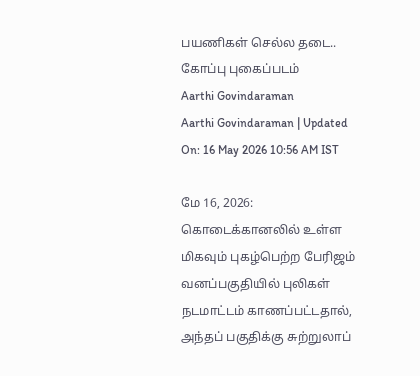பயணிகள் செல்ல தடை..
கோப்பு புகைப்படம்
Aarthi Govindaraman
Aarthi Govindaraman | Updated On: 16 May 2026 10:56 AM IST

மே 16, 2026: கொடைக்கானலில் உள்ள மிகவும் புகழ்பெற்ற பேரிஜம் வனப்பகுதியில் புலிகள் நடமாட்டம் காணப்பட்டதால், அந்தப் பகுதிக்கு சுற்றுலாப்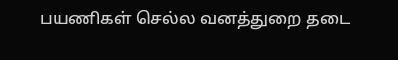பயணிகள் செல்ல வனத்துறை தடை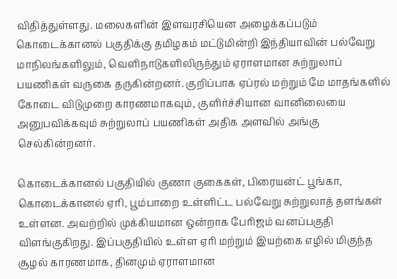விதித்துள்ளது. மலைகளின் இளவரசியென அழைக்கப்படும் கொடைக்கானல் பகுதிக்கு தமிழகம் மட்டுமின்றி இந்தியாவின் பல்வேறு மாநிலங்களிலும், வெளிநாடுகளிலிருந்தும் ஏராளமான சுற்றுலாப் பயணிகள் வருகை தருகின்றனர். குறிப்பாக ஏப்ரல் மற்றும் மே மாதங்களில் கோடை விடுமுறை காரணமாகவும், குளிர்ச்சியான வானிலையை அனுபவிக்கவும் சுற்றுலாப் பயணிகள் அதிக அளவில் அங்கு செல்கின்றனர்.

கொடைக்கானல் பகுதியில் குணா குகைகள், பிரையன்ட் பூங்கா, கொடைக்கானல் ஏரி, பூம்பாறை உள்ளிட்ட பல்வேறு சுற்றுலாத் தளங்கள் உள்ளன. அவற்றில் முக்கியமான ஒன்றாக பேரிஜம் வனப்பகுதி விளங்குகிறது. இப்பகுதியில் உள்ள ஏரி மற்றும் இயற்கை எழில் மிகுந்த சூழல் காரணமாக, தினமும் ஏராளமான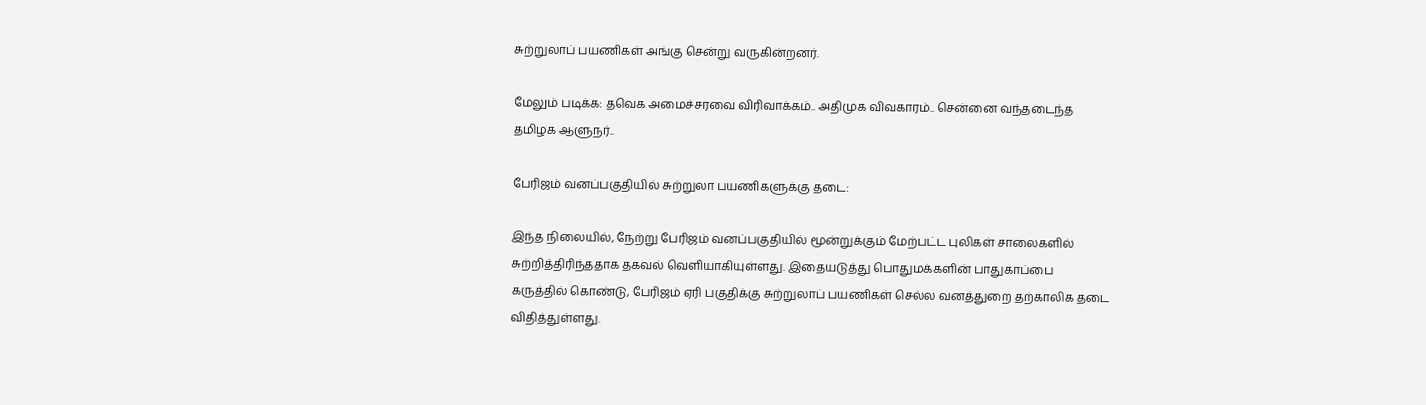சுற்றுலாப் பயணிகள் அங்கு சென்று வருகின்றனர்.

மேலும் படிக்க: தவெக அமைச்சரவை விரிவாக்கம்.. அதிமுக விவகாரம்.. சென்னை வந்தடைந்த தமிழக ஆளுநர்..

பேரிஜம் வனப்பகுதியில் சுற்றுலா பயணிகளுக்கு தடை:

இந்த நிலையில், நேற்று பேரிஜம் வனப்பகுதியில் மூன்றுக்கும் மேற்பட்ட புலிகள் சாலைகளில் சுற்றித்திரிந்ததாக தகவல் வெளியாகியுள்ளது. இதையடுத்து பொதுமக்களின் பாதுகாப்பை கருத்தில் கொண்டு, பேரிஜம் ஏரி பகுதிக்கு சுற்றுலாப் பயணிகள் செல்ல வனத்துறை தற்காலிக தடை விதித்துள்ளது.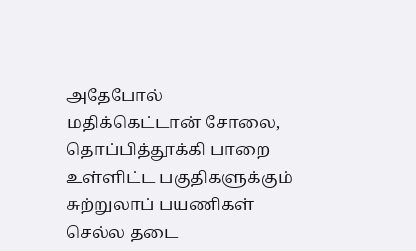அதேபோல் மதிக்கெட்டான் சோலை, தொப்பித்தூக்கி பாறை உள்ளிட்ட பகுதிகளுக்கும் சுற்றுலாப் பயணிகள் செல்ல தடை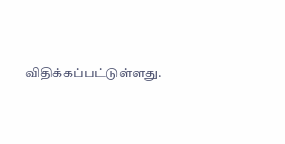விதிக்கப்பட்டுள்ளது.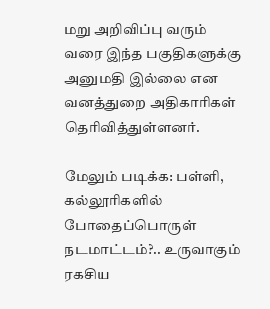மறு அறிவிப்பு வரும் வரை இந்த பகுதிகளுக்கு அனுமதி இல்லை என வனத்துறை அதிகாரிகள் தெரிவித்துள்ளனர்.

மேலும் படிக்க: பள்ளி, கல்லூரிகளில் போதைப்பொருள் நடமாட்டம்?.. உருவாகும் ரகசிய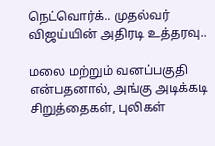நெட்வொர்க்.. முதல்வர் விஜய்யின் அதிரடி உத்தரவு..

மலை மற்றும் வனப்பகுதி என்பதனால், அங்கு அடிக்கடி சிறுத்தைகள், புலிகள்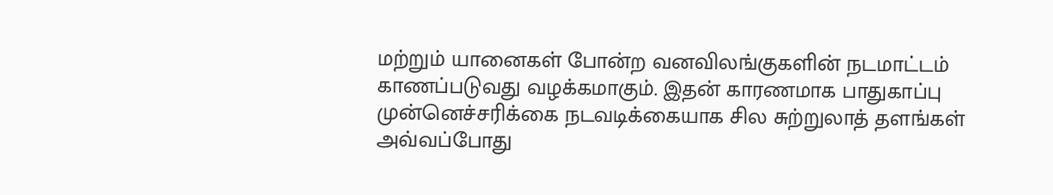மற்றும் யானைகள் போன்ற வனவிலங்குகளின் நடமாட்டம் காணப்படுவது வழக்கமாகும். இதன் காரணமாக பாதுகாப்பு முன்னெச்சரிக்கை நடவடிக்கையாக சில சுற்றுலாத் தளங்கள் அவ்வப்போது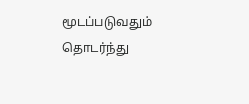மூடப்படுவதும் தொடர்ந்து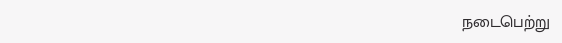நடைபெற்று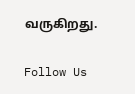வருகிறது.

Follow Us